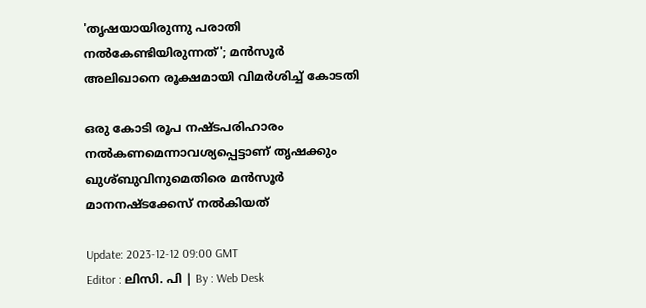'തൃഷയായിരുന്നു പരാതി നൽകേണ്ടിയിരുന്നത്'; മൻസൂർ അലിഖാനെ രൂക്ഷമായി വിമർശിച്ച് കോടതി

ഒരു കോടി രൂപ നഷ്ടപരിഹാരം നല്‍കണമെന്നാവശ്യപ്പെട്ടാണ് തൃഷക്കും ഖുശ്ബുവിനുമെതിരെ മന്‍‌സൂര്‍ മാനനഷ്ടക്കേസ് നല്‍കിയത്

Update: 2023-12-12 09:00 GMT
Editor : ലിസി. പി | By : Web Desk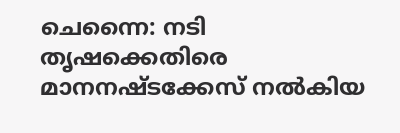ചെന്നൈ: നടി തൃഷക്കെതിരെ മാനനഷ്ടക്കേസ് നൽകിയ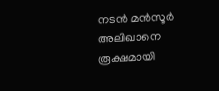നടൻ മൻസൂർ അലിഖാനെ രൂക്ഷമായി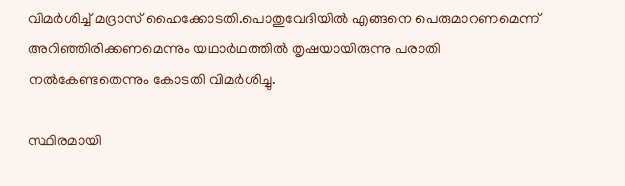വിമർശിച്ച് മദ്രാസ് ഹൈക്കോടതി.പൊതുവേദിയിൽ എങ്ങനെ പെരുമാറണമെന്ന് അറിഞ്ഞിരിക്കണമെന്നും യഥാർഥത്തിൽ തൃഷയായിരുന്നു പരാതി നൽകേണ്ടതെന്നും കോടതി വിമർശിച്ചു.

സ്ഥിരമായി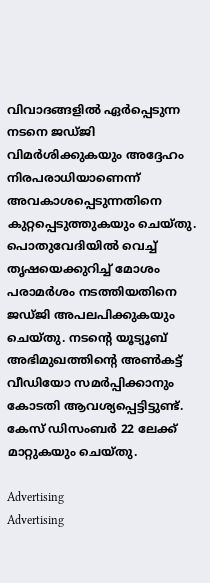വിവാദങ്ങളിൽ ഏർപ്പെടുന്ന നടനെ ജഡ്ജി വിമർശിക്കുകയും അദ്ദേഹം നിരപരാധിയാണെന്ന് അവകാശപ്പെടുന്നതിനെ കുറ്റപ്പെടുത്തുകയും ചെയ്തു. പൊതുവേദിയിൽ വെച്ച് തൃഷയെക്കുറിച്ച് മോശം പരാമർശം നടത്തിയതിനെ ജഡ്ജി അപലപിക്കുകയും ചെയ്തു. നടന്റെ യൂട്യൂബ് അഭിമുഖത്തിന്റെ അൺകട്ട് വീഡിയോ സമർപ്പിക്കാനും കോടതി ആവശ്യപ്പെട്ടിട്ടുണ്ട്. കേസ് ഡിസംബർ 22 ലേക്ക് മാറ്റുകയും ചെയ്തു.

Advertising
Advertising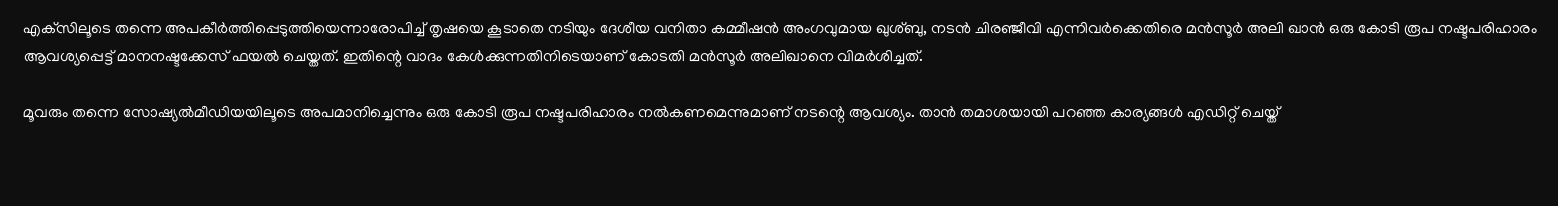എക്‌സിലൂടെ തന്നെ അപകീർത്തിപ്പെടുത്തിയെന്നാരോപിച്ച് തൃഷയെ കൂടാതെ നടിയും ദേശീയ വനിതാ കമ്മീഷൻ അംഗവുമായ ഖുശ്ബു, നടൻ ചിരഞ്ജീവി എന്നിവർക്കെതിരെ മൻസൂർ അലി ഖാൻ ഒരു കോടി രൂപ നഷ്ടപരിഹാരം ആവശ്യപ്പെട്ട് മാനനഷ്ടക്കേസ് ഫയൽ ചെയ്തത്. ഇതിന്റെ വാദം കേൾക്കുന്നതിനിടെയാണ് കോടതി മൻസൂർ അലിഖാനെ വിമർശിച്ചത്.

മൂവരും തന്നെ സോഷ്യൽമീഡിയയിലൂടെ അപമാനിച്ചെന്നും ഒരു കോടി രൂപ നഷ്ടപരിഹാരം നൽകണമെന്നുമാണ് നടന്റെ ആവശ്യം. താന്‍ തമാശയായി പറഞ്ഞ കാര്യങ്ങള്‍ എഡിറ്റ് ചെയ്ത്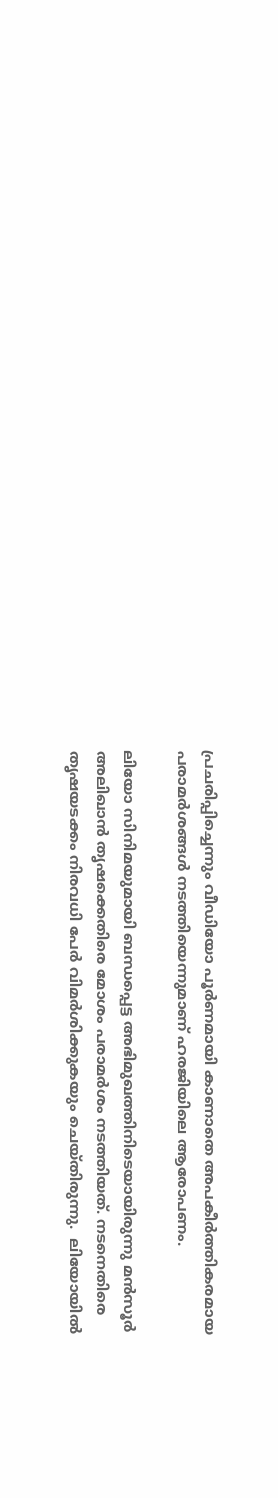പ്രചരിപ്പിച്ചെന്നും വീഡിയോ പൂര്‍ണമായി കാണാതെ അപകീര്‍ത്തികരമായ പരാമര്‍ശങ്ങള്‍ നടത്തിയെന്നുമാണ് ഹരജിയിലെ ആരോപണം.

ലിയോ സിനിമയുമായി ബന്ധപ്പെട്ട അഭിമുഖത്തിനിടെയായിരുന്നു മൻസൂർ അലിഖാൻ തൃഷക്കെതിരെ മോശം പരാമർശം നടത്തിയത്. നടനെതിരെ തൃഷയടക്കം നിരവധി പേർ വിമർശിക്കുകയും ചെയ്തിരുന്നു.  ലിയോയിൽ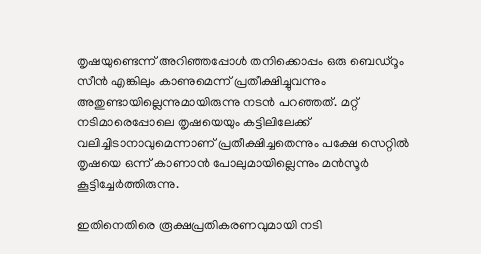തൃഷയുണ്ടെന്ന് അറിഞ്ഞപ്പോൾ തനിക്കൊപ്പം ഒരു ബെഡ്‌റൂം സീൻ എങ്കിലും കാണുമെന്ന് പ്രതീക്ഷിച്ചുവന്നും അതുണ്ടായില്ലെന്നുമായിരുന്നു നടൻ പറഞ്ഞത്. മറ്റ് നടിമാരെപ്പോലെ തൃഷയെയും കട്ടിലിലേക്ക് വലിച്ചിടാനാവുമെന്നാണ് പ്രതീക്ഷിച്ചതെന്നും പക്ഷേ സെറ്റിൽ തൃഷയെ ഒന്ന് കാണാൻ പോലുമായില്ലെന്നും മൻസൂർ കൂട്ടിച്ചേർത്തിരുന്നു.

ഇതിനെതിരെ രൂക്ഷപ്രതികരണവുമായി നടി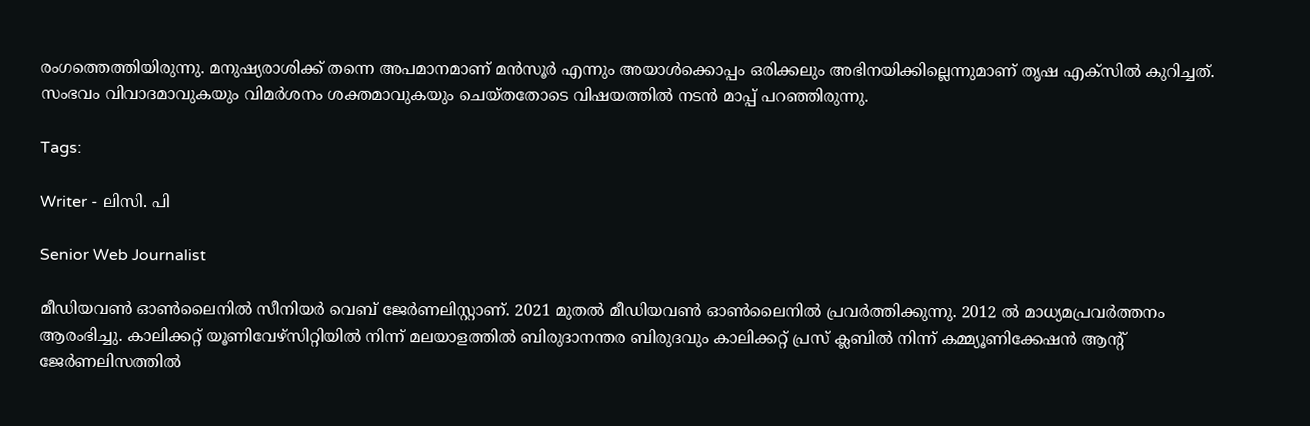രംഗത്തെത്തിയിരുന്നു. മനുഷ്യരാശിക്ക് തന്നെ അപമാനമാണ് മൻസൂർ എന്നും അയാൾക്കൊപ്പം ഒരിക്കലും അഭിനയിക്കില്ലെന്നുമാണ് തൃഷ എക്‌സിൽ കുറിച്ചത്. സംഭവം വിവാദമാവുകയും വിമർശനം ശക്തമാവുകയും ചെയ്തതോടെ വിഷയത്തിൽ നടൻ മാപ്പ് പറഞ്ഞിരുന്നു.

Tags:

Writer - ലിസി. പി

Senior Web Journalist

മീഡിയവൺ ഓൺലൈനിൽ സീനിയർ വെബ് ജേർണലിസ്റ്റാണ്. 2021 മുതൽ മീഡിയവൺ ഓൺലൈനിൽ പ്രവർത്തിക്കുന്നു. 2012 ല്‍ മാധ്യമപ്രവര്‍ത്തനം ആരംഭിച്ചു. കാലിക്കറ്റ് യൂണിവേഴ്‌സിറ്റിയിൽ നിന്ന് മലയാളത്തിൽ ബിരുദാനന്തര ബിരുദവും കാലിക്കറ്റ് പ്രസ് ക്ലബിൽ നിന്ന് കമ്മ്യൂണിക്കേഷൻ ആന്റ് ജേർണലിസത്തിൽ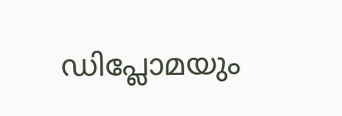ഡിപ്ലോമയും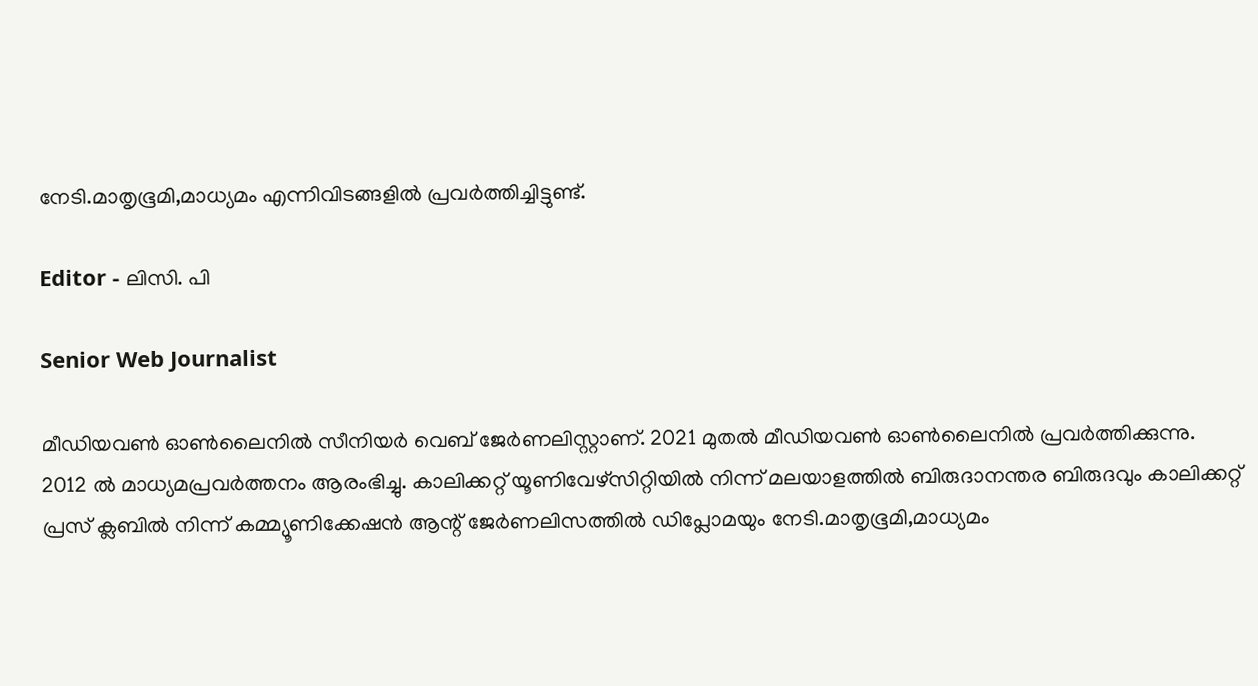നേടി.മാതൃഭൂമി,മാധ്യമം എന്നിവിടങ്ങളിൽ പ്രവർത്തിച്ചിട്ടുണ്ട്.

Editor - ലിസി. പി

Senior Web Journalist

മീഡിയവൺ ഓൺലൈനിൽ സീനിയർ വെബ് ജേർണലിസ്റ്റാണ്. 2021 മുതൽ മീഡിയവൺ ഓൺലൈനിൽ പ്രവർത്തിക്കുന്നു. 2012 ല്‍ മാധ്യമപ്രവര്‍ത്തനം ആരംഭിച്ചു. കാലിക്കറ്റ് യൂണിവേഴ്‌സിറ്റിയിൽ നിന്ന് മലയാളത്തിൽ ബിരുദാനന്തര ബിരുദവും കാലിക്കറ്റ് പ്രസ് ക്ലബിൽ നിന്ന് കമ്മ്യൂണിക്കേഷൻ ആന്റ് ജേർണലിസത്തിൽ ഡിപ്ലോമയും നേടി.മാതൃഭൂമി,മാധ്യമം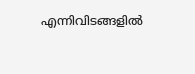എന്നിവിടങ്ങളിൽ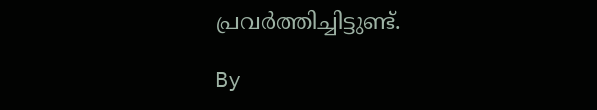പ്രവർത്തിച്ചിട്ടുണ്ട്.

By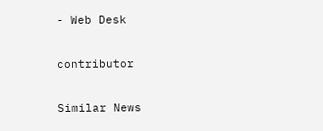- Web Desk

contributor

Similar News